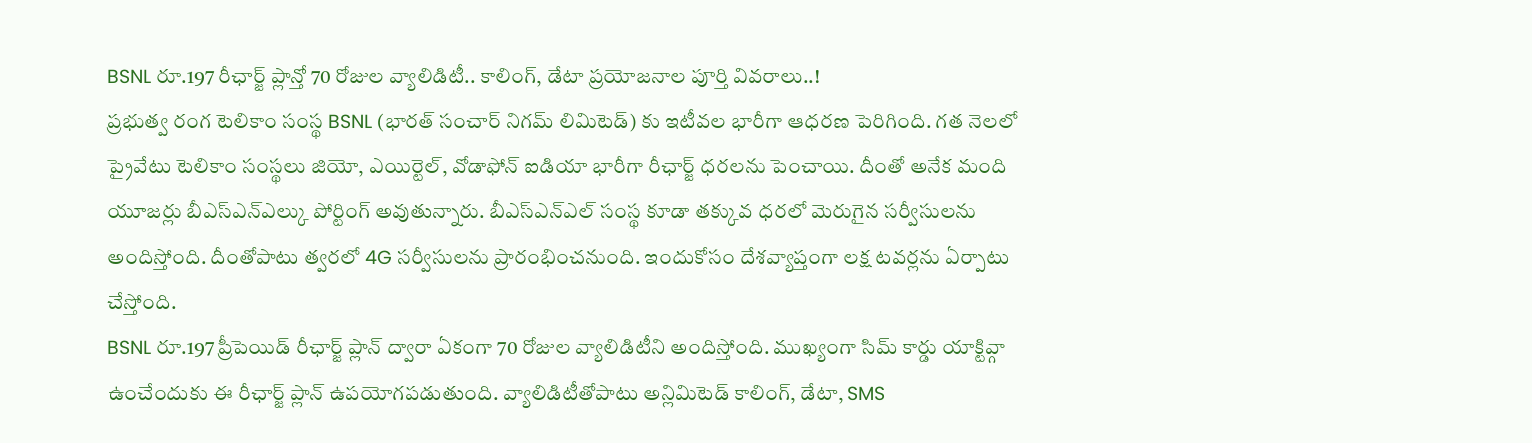BSNL రూ.197 రీఛార్జ్ ప్లాన్తో 70 రోజుల వ్యాలిడిటీ.. కాలింగ్, డేటా ప్రయోజనాల పూర్తి వివరాలు..!
ప్రభుత్వ రంగ టెలికాం సంస్థ BSNL (భారత్ సంచార్ నిగమ్ లిమిటెడ్) కు ఇటీవల భారీగా ఆధరణ పెరిగింది. గత నెలలో ప్రైవేటు టెలికాం సంస్థలు జియో, ఎయిర్టెల్, వోడాఫోన్ ఐడియా భారీగా రీఛార్జ్ ధరలను పెంచాయి. దీంతో అనేక మంది యూజర్లు బీఎస్ఎన్ఎల్కు పోర్టింగ్ అవుతున్నారు. బీఎస్ఎన్ఎల్ సంస్థ కూడా తక్కువ ధరలో మెరుగైన సర్వీసులను అందిస్తోంది. దీంతోపాటు త్వరలో 4G సర్వీసులను ప్రారంభించనుంది. ఇందుకోసం దేశవ్యాప్తంగా లక్ష టవర్లను ఏర్పాటు చేస్తోంది.
BSNL రూ.197 ప్రీపెయిడ్ రీఛార్జ్ ప్లాన్ ద్వారా ఏకంగా 70 రోజుల వ్యాలిడిటీని అందిస్తోంది. ముఖ్యంగా సిమ్ కార్డు యాక్టివ్గా ఉంచేందుకు ఈ రీఛార్జ్ ప్లాన్ ఉపయోగపడుతుంది. వ్యాలిడిటీతోపాటు అన్లిమిటెడ్ కాలింగ్, డేటా, SMS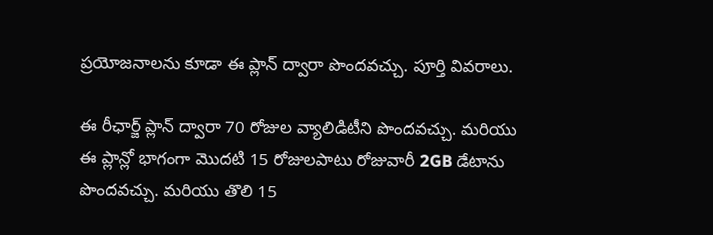ప్రయోజనాలను కూడా ఈ ప్లాన్ ద్వారా పొందవచ్చు. పూర్తి వివరాలు.

ఈ రీఛార్జ్ ప్లాన్ ద్వారా 70 రోజుల వ్యాలిడిటీని పొందవచ్చు. మరియు ఈ ప్లాన్లో భాగంగా మొదటి 15 రోజులపాటు రోజువారీ 2GB డేటాను పొందవచ్చు. మరియు తొలి 15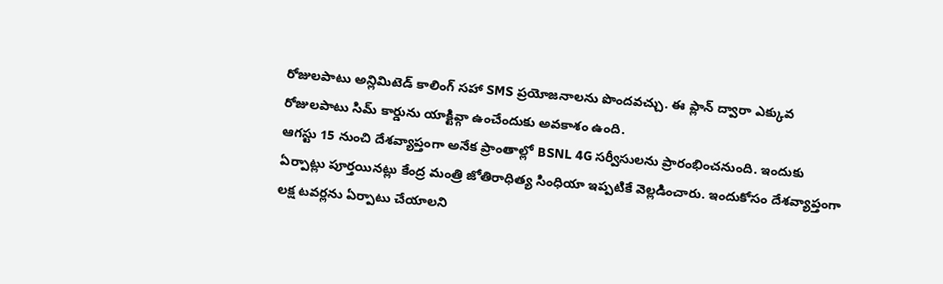రోజులపాటు అన్లిమిటెడ్ కాలింగ్ సహా SMS ప్రయోజనాలను పొందవచ్చు. ఈ ప్లాన్ ద్వారా ఎక్కువ రోజులపాటు సిమ్ కార్డును యాక్టివ్గా ఉంచేందుకు అవకాశం ఉంది.
ఆగస్టు 15 నుంచి దేశవ్యాప్తంగా అనేక ప్రాంతాల్లో BSNL 4G సర్వీసులను ప్రారంభించనుంది. ఇందుకు ఏర్పాట్లు పూర్తయినట్లు కేంద్ర మంత్రి జోతిరాధిత్య సింధియా ఇప్పటికే వెల్లడించారు. ఇందుకోసం దేశవ్యాప్తంగా లక్ష టవర్లను ఏర్పాటు చేయాలని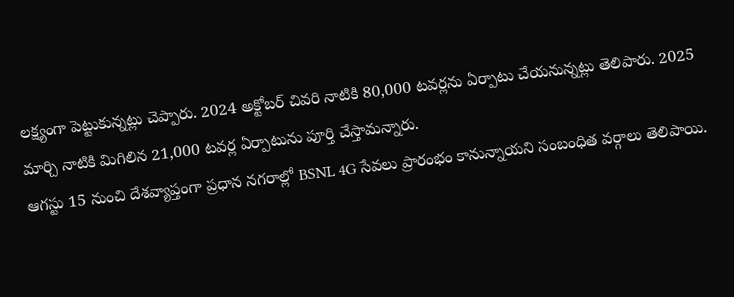లక్ష్యంగా పెట్టుకున్నట్లు చెప్పారు. 2024 అక్టోబర్ చివరి నాటికి 80,000 టవర్లను ఏర్పాటు చేయనున్నట్లు తెలిపారు. 2025 మార్చి నాటికి మిగిలిన 21,000 టవర్ల ఏర్పాటును పూర్తి చేస్తామన్నారు.
ఆగస్టు 15 నుంచి దేశవ్యాప్తంగా ప్రధాన నగరాల్లో BSNL 4G సేవలు ప్రారంభం కానున్నాయని సంబంధిత వర్గాలు తెలిపాయి.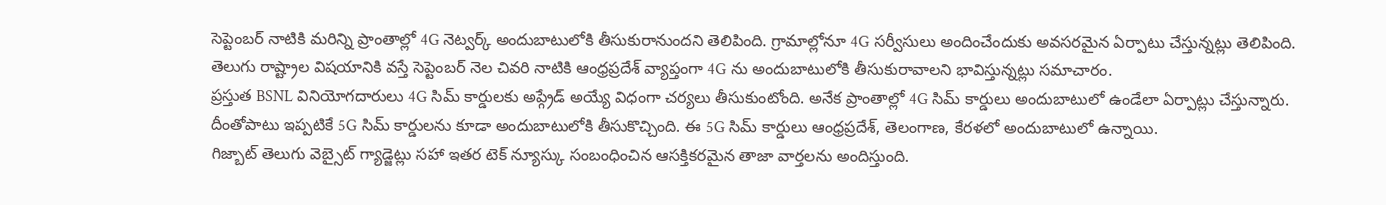సెప్టెంబర్ నాటికి మరిన్ని ప్రాంతాల్లో 4G నెట్వర్క్ అందుబాటులోకి తీసుకురానుందని తెలిపింది. గ్రామాల్లోనూ 4G సర్వీసులు అందించేందుకు అవసరమైన ఏర్పాటు చేస్తున్నట్లు తెలిపింది. తెలుగు రాష్ట్రాల విషయానికి వస్తే సెప్టెంబర్ నెల చివరి నాటికి ఆంధ్రప్రదేశ్ వ్యాప్తంగా 4G ను అందుబాటులోకి తీసుకురావాలని భావిస్తున్నట్లు సమాచారం.
ప్రస్తుత BSNL వినియోగదారులు 4G సిమ్ కార్డులకు అప్గ్రేడ్ అయ్యే విధంగా చర్యలు తీసుకుంటోంది. అనేక ప్రాంతాల్లో 4G సిమ్ కార్డులు అందుబాటులో ఉండేలా ఏర్పాట్లు చేస్తున్నారు. దీంతోపాటు ఇప్పటికే 5G సిమ్ కార్డులను కూడా అందుబాటులోకి తీసుకొచ్చింది. ఈ 5G సిమ్ కార్డులు ఆంధ్రప్రదేశ్, తెలంగాణ, కేరళలో అందుబాటులో ఉన్నాయి.
గిజ్బాట్ తెలుగు వెబ్సైట్ గ్యాడ్జెట్లు సహా ఇతర టెక్ న్యూస్కు సంబంధించిన ఆసక్తికరమైన తాజా వార్తలను అందిస్తుంది.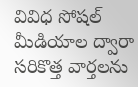వివిధ సోషల్ మీడియాల ద్వారా సరికొత్త వార్తలను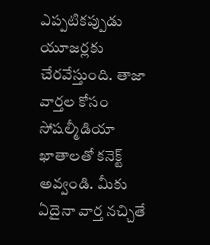ఎప్పటికప్పుడు యూజర్లకు చేరవేస్తుంది. తాజా వార్తల కోసం సోషల్మీడియా ఖాతాలతో కనెక్ట్ అవ్వండి. మీకు ఏదైనా వార్త నచ్చితే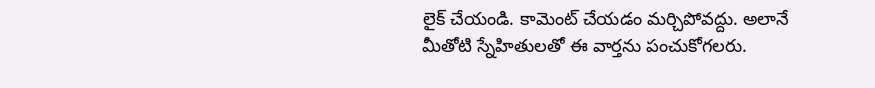లైక్ చేయండి. కామెంట్ చేయడం మర్చిపోవద్దు. అలానే మీతోటి స్నేహితులతో ఈ వార్తను పంచుకోగలరు.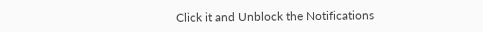Click it and Unblock the Notifications